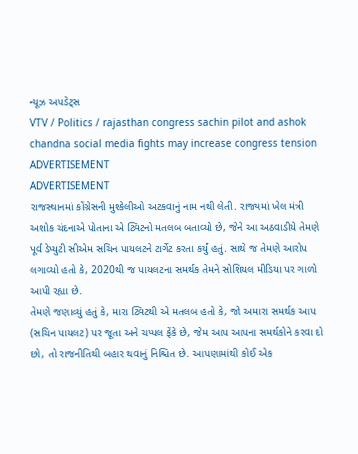ન્યૂઝ અપડેટ્સ
VTV / Politics / rajasthan congress sachin pilot and ashok chandna social media fights may increase congress tension
ADVERTISEMENT
ADVERTISEMENT
રાજસ્થાનમાં કોંગ્રેસની મુશ્કેલીઓ અટકવાનું નામ નથી લેતી. રાજ્યમાં ખેલ મંત્રી અશોક ચંદનાએ પોતાના એ ટ્વિટનો મતલબ બતાવ્યો છે, જેને આ અઠવાડીયે તેમણે પૂર્વ ડેપ્યુટી સીએમ સચિન પાયલટને ટાર્ગેટ કરતા કર્યું હતું. સાથે જ તેમણે આરોપ લગાવ્યો હતો કે, 2020થી જ પાયલટના સમર્થક તેમને સોશિયલ મીડિયા પર ગાળો આપી રહ્યા છે.
તેમણે જણાવ્યું હતું કે, મારા ટ્વિટથી એ મતલબ હતો કે, જો અમારા સમર્થક આપ (સચિન પાયલટ) પર જૂતા અને ચપ્પલ ફેંકે છે, જેમ આપ આપના સમર્થકોને કરવા દો છો, તો રાજનીતિથી બહાર થવાનું નિશ્ચિત છે. આપણામાંથી કોઈ એક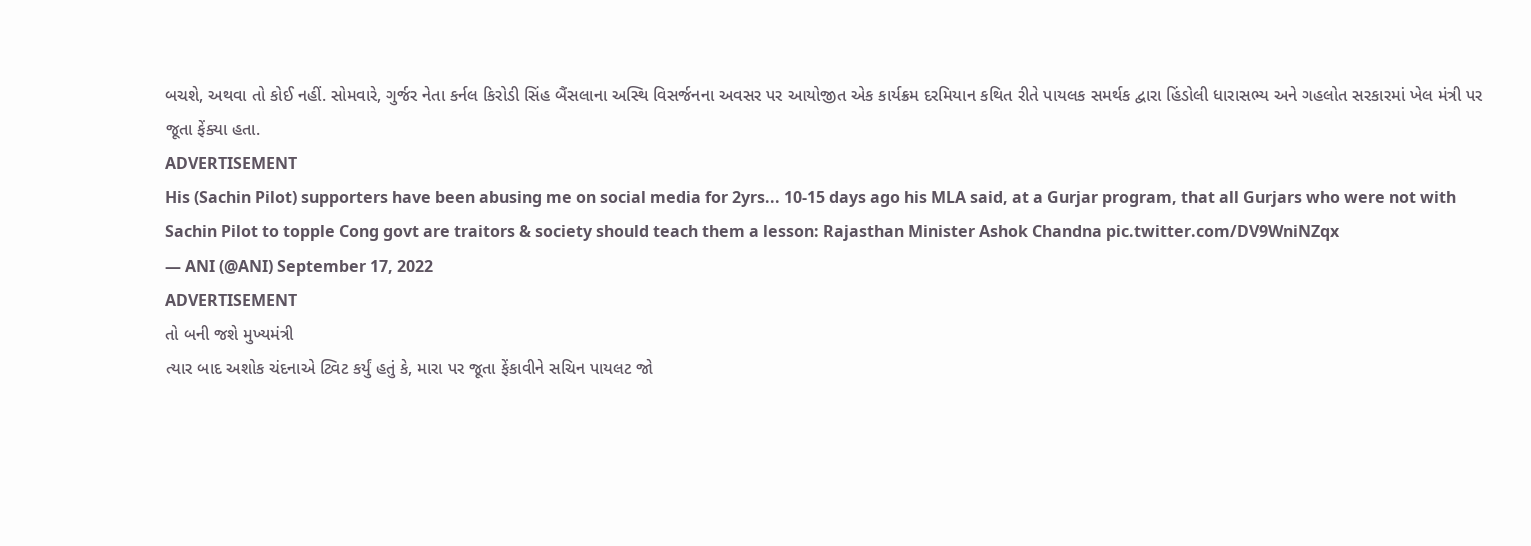બચશે, અથવા તો કોઈ નહીં. સોમવારે, ગુર્જર નેતા કર્નલ કિરોડી સિંહ બૈંસલાના અસ્થિ વિસર્જનના અવસર પર આયોજીત એક કાર્યક્રમ દરમિયાન કથિત રીતે પાયલક સમર્થક દ્વારા હિંડોલી ધારાસભ્ય અને ગહલોત સરકારમાં ખેલ મંત્રી પર જૂતા ફેંક્યા હતા.
ADVERTISEMENT
His (Sachin Pilot) supporters have been abusing me on social media for 2yrs... 10-15 days ago his MLA said, at a Gurjar program, that all Gurjars who were not with Sachin Pilot to topple Cong govt are traitors & society should teach them a lesson: Rajasthan Minister Ashok Chandna pic.twitter.com/DV9WniNZqx
— ANI (@ANI) September 17, 2022
ADVERTISEMENT
તો બની જશે મુખ્યમંત્રી
ત્યાર બાદ અશોક ચંદનાએ ટ્વિટ કર્યું હતું કે, મારા પર જૂતા ફેંકાવીને સચિન પાયલટ જો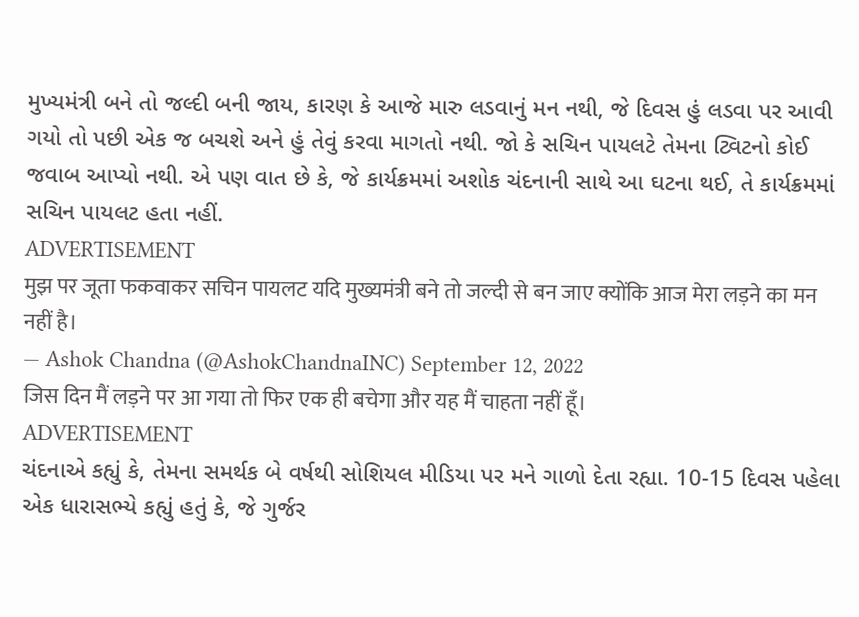મુખ્યમંત્રી બને તો જલ્દી બની જાય, કારણ કે આજે મારુ લડવાનું મન નથી, જે દિવસ હું લડવા પર આવી ગયો તો પછી એક જ બચશે અને હું તેવું કરવા માગતો નથી. જો કે સચિન પાયલટે તેમના ટ્વિટનો કોઈ જવાબ આપ્યો નથી. એ પણ વાત છે કે, જે કાર્યક્રમમાં અશોક ચંદનાની સાથે આ ઘટના થઈ, તે કાર્યક્રમમાં સચિન પાયલટ હતા નહીં.
ADVERTISEMENT
मुझ पर जूता फकवाकर सचिन पायलट यदि मुख्यमंत्री बने तो जल्दी से बन जाए क्योंकि आज मेरा लड़ने का मन नहीं है।
— Ashok Chandna (@AshokChandnaINC) September 12, 2022
जिस दिन मैं लड़ने पर आ गया तो फिर एक ही बचेगा और यह मैं चाहता नहीं हूँ।
ADVERTISEMENT
ચંદનાએ કહ્યું કે, તેમના સમર્થક બે વર્ષથી સોશિયલ મીડિયા પર મને ગાળો દેતા રહ્યા. 10-15 દિવસ પહેલા એક ધારાસભ્યે કહ્યું હતું કે, જે ગુર્જર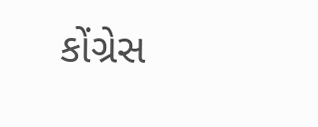કોંગ્રેસ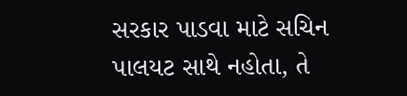સરકાર પાડવા માટે સચિન પાલયટ સાથે નહોતા, તે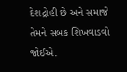દેશદ્રોહી છે અને સમાજે તેમને સબક શિખવાડવો જોઈએ.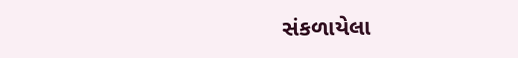સંકળાયેલા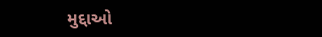મુદ્દાઓ